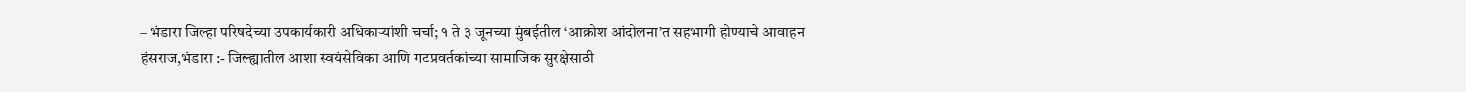– भंडारा जिल्हा परिषदेच्या उपकार्यकारी अधिकाऱ्यांशी चर्चा; १ ते ३ जूनच्या मुंबईतील ‘आक्रोश आंदोलना’त सहभागी होण्याचे आवाहन
हंसराज,भंडारा :- जिल्ह्यातील आशा स्वयंसेविका आणि गटप्रवर्तकांच्या सामाजिक सुरक्षेसाठी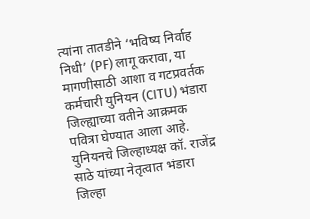त्यांना तातडीने ‘भविष्य निर्वाह निधी’ (PF) लागू करावा, या मागणीसाठी आशा व गटप्रवर्तक कर्मचारी युनियन (CITU) भंडारा जिल्ह्याच्या वतीने आक्रमक पवित्रा घेण्यात आला आहे. युनियनचे जिल्हाध्यक्ष कॉ. राजेंद्र साठे यांच्या नेतृत्वात भंडारा जिल्हा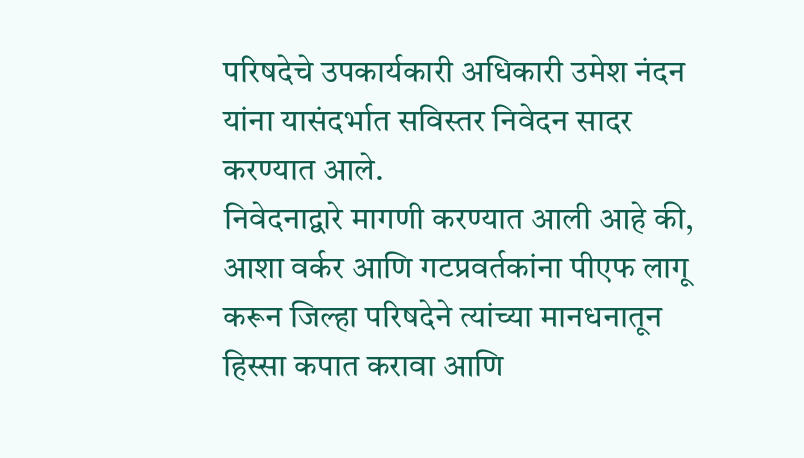परिषदेचे उपकार्यकारी अधिकारी उमेश नंदन यांना यासंदर्भात सविस्तर निवेदन सादर करण्यात आले.
निवेदनाद्वारे मागणी करण्यात आली आहे की, आशा वर्कर आणि गटप्रवर्तकांना पीएफ लागू करून जिल्हा परिषदेने त्यांच्या मानधनातून हिस्सा कपात करावा आणि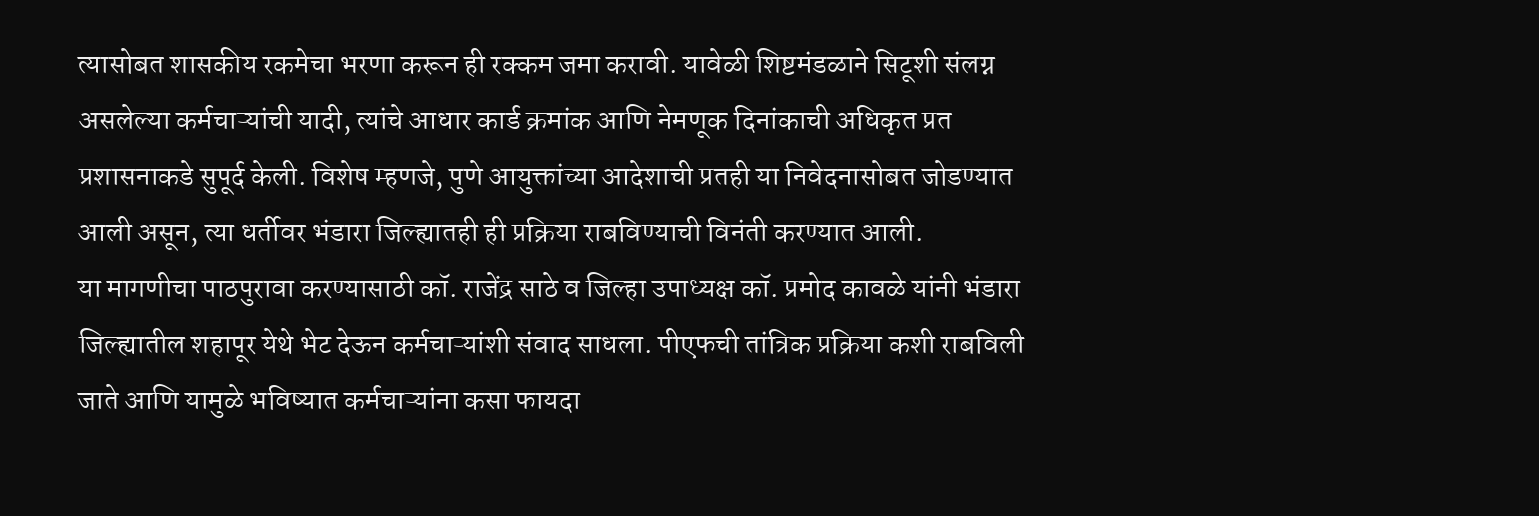त्यासोबत शासकीय रकमेचा भरणा करून ही रक्कम जमा करावी. यावेळी शिष्टमंडळाने सिटूशी संलग्न असलेल्या कर्मचाऱ्यांची यादी, त्यांचे आधार कार्ड क्रमांक आणि नेमणूक दिनांकाची अधिकृत प्रत प्रशासनाकडे सुपूर्द केली. विशेष म्हणजे, पुणे आयुक्तांच्या आदेशाची प्रतही या निवेदनासोबत जोडण्यात आली असून, त्या धर्तीवर भंडारा जिल्ह्यातही ही प्रक्रिया राबविण्याची विनंती करण्यात आली.
या मागणीचा पाठपुरावा करण्यासाठी कॉ. राजेंद्र साठे व जिल्हा उपाध्यक्ष कॉ. प्रमोद कावळे यांनी भंडारा जिल्ह्यातील शहापूर येथे भेट देऊन कर्मचाऱ्यांशी संवाद साधला. पीएफची तांत्रिक प्रक्रिया कशी राबविली जाते आणि यामुळे भविष्यात कर्मचाऱ्यांना कसा फायदा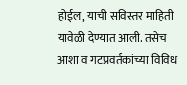होईल, याची सविस्तर माहिती यावेळी देण्यात आली. तसेच आशा व गटप्रवर्तकांच्या विविध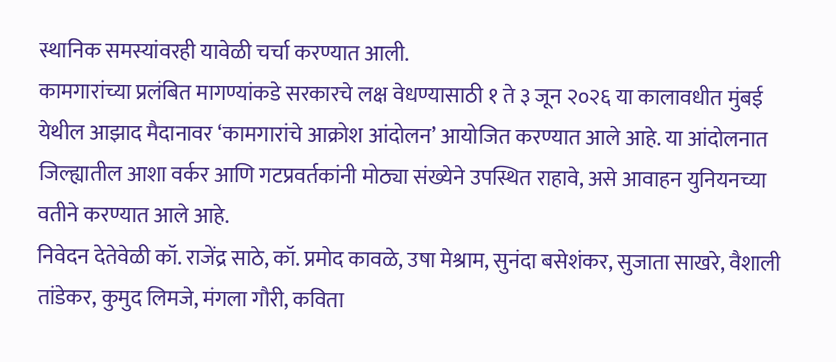स्थानिक समस्यांवरही यावेळी चर्चा करण्यात आली.
कामगारांच्या प्रलंबित मागण्यांकडे सरकारचे लक्ष वेधण्यासाठी १ ते ३ जून २०२६ या कालावधीत मुंबई येथील आझाद मैदानावर ‘कामगारांचे आक्रोश आंदोलन’ आयोजित करण्यात आले आहे. या आंदोलनात जिल्ह्यातील आशा वर्कर आणि गटप्रवर्तकांनी मोठ्या संख्येने उपस्थित राहावे, असे आवाहन युनियनच्या वतीने करण्यात आले आहे.
निवेदन देतेवेळी कॉ. राजेंद्र साठे, कॉ. प्रमोद कावळे, उषा मेश्राम, सुनंदा बसेशंकर, सुजाता साखरे, वैशाली तांडेकर, कुमुद लिमजे, मंगला गौरी, कविता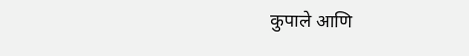कुपाले आणि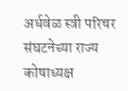अर्धवेळ स्त्री परिचर संघटनेच्या राज्य कोषाध्यक्ष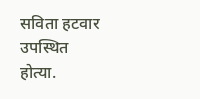सविता हटवार उपस्थित होत्या.